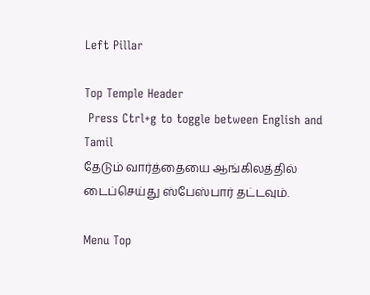Left Pillar

Top Temple Header
 Press Ctrl+g to toggle between English and Tamil
தேடும் வார்த்தையை ஆங்கிலத்தில் டைப்செய்து ஸ்பேஸ்பார் தட்டவும்.

Menu Top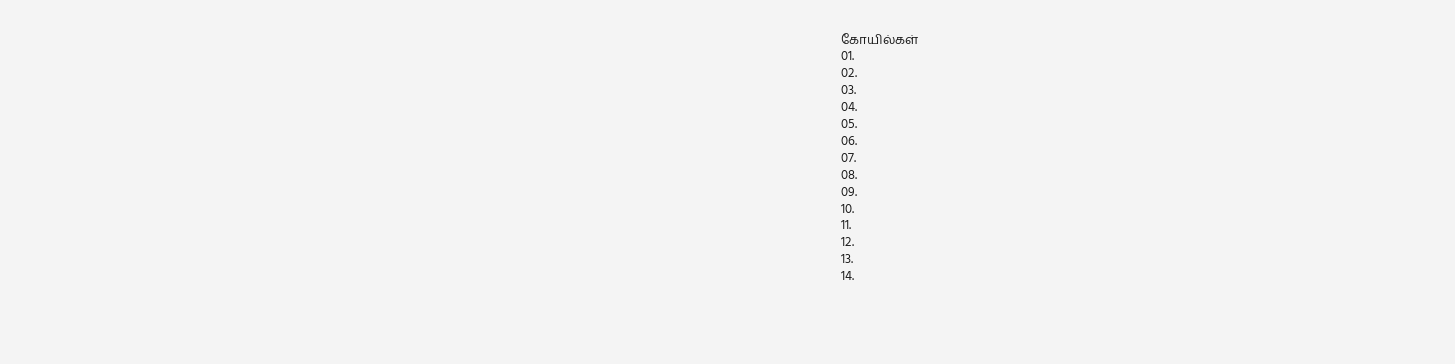கோயில்கள்
01.
02.
03.
04.
05.
06.
07.
08.
09.
10.
11.
12.
13.
14.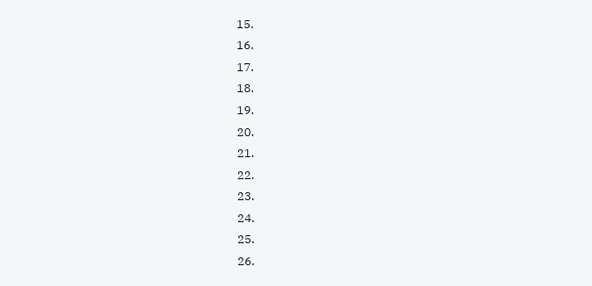15.
16.
17.
18.
19.
20.
21.
22.
23.
24.
25.
26.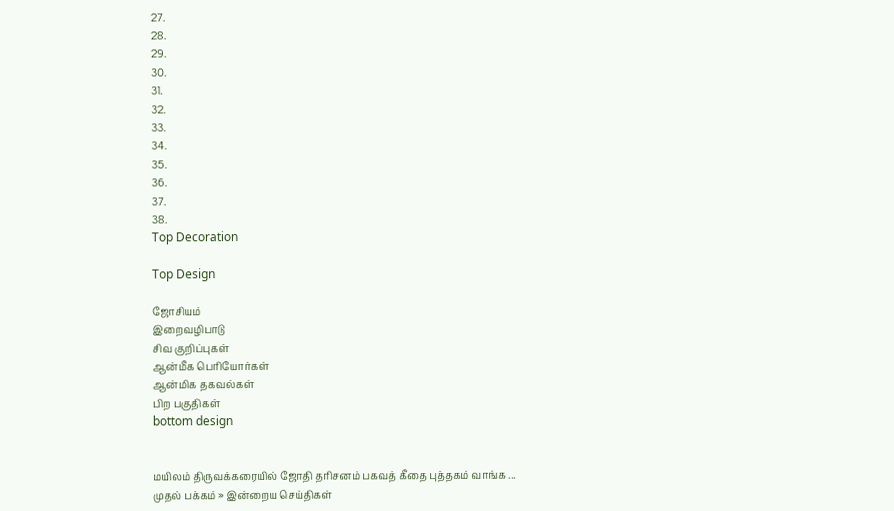27.
28.
29.
30.
31.
32.
33.
34.
35.
36.
37.
38.
Top Decoration

Top Design

ஜோசியம்
இறைவழிபாடு
சிவ குறிப்புகள்
ஆன்மீக பெரியோர்கள்
ஆன்மிக தகவல்கள்
பிற பகுதிகள்
bottom design


மயிலம் திருவக்கரையில் ஜோதி தரிசனம் பகவத் கீதை புத்தகம் வாங்க ...
முதல் பக்கம் » இன்றைய செய்திகள்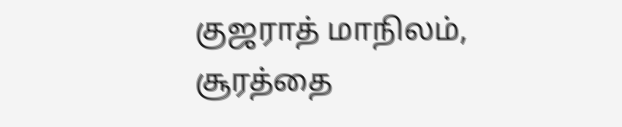குஜராத் மாநிலம், சூரத்தை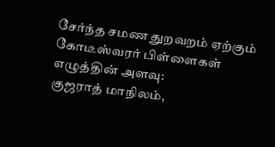சேர்ந்த சமண துறவறம் ஏற்கும் கோடீஸ்வரர் பிள்ளைகள்
எழுத்தின் அளவு:
குஜராத் மாநிலம்,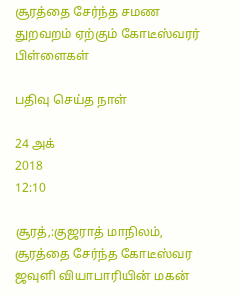சூரத்தை சேர்ந்த சமண துறவறம் ஏற்கும் கோடீஸ்வரர் பிள்ளைகள்

பதிவு செய்த நாள்

24 அக்
2018
12:10

சூரத்,:குஜராத் மாநிலம், சூரத்தை சேர்ந்த கோடீஸ்வர ஜவுளி வியாபாரியின் மகன்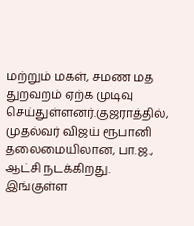மற்றும் மகள், சமண மத துறவறம் ஏற்க முடிவு செய்துள்ளனர்.குஜராத்தில், முதல்வர் விஜய் ரூபானி தலைமையிலான, பா.ஜ., ஆட்சி நடக்கிறது. இங்குள்ள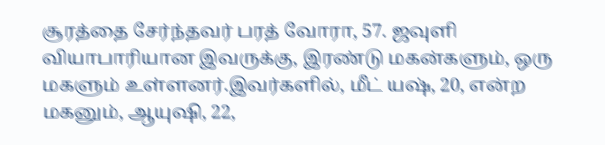சூரத்தை சேர்ந்தவர் பரத் வோரா, 57. ஜவுளி வியாபாரியான இவருக்கு, இரண்டு மகன்களும், ஒரு மகளும் உள்ளனர்.இவர்களில், மீட் யஷ், 20, என்ற மகனும், ஆயுஷி, 22,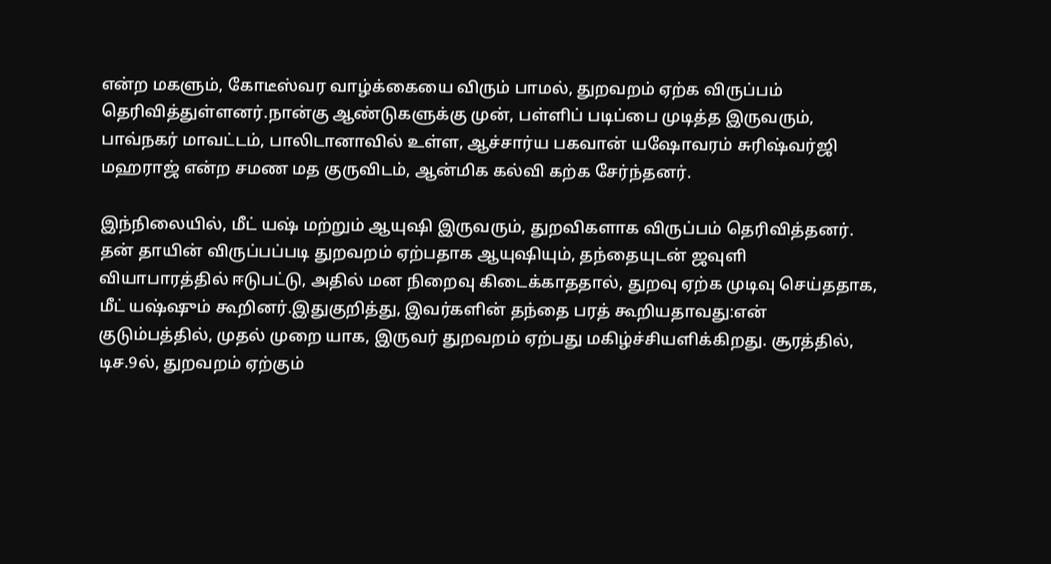என்ற மகளும், கோடீஸ்வர வாழ்க்கையை விரும் பாமல், துறவறம் ஏற்க விருப்பம் தெரிவித்துள்ளனர்.நான்கு ஆண்டுகளுக்கு முன், பள்ளிப் படிப்பை முடித்த இருவரும், பாவ்நகர் மாவட்டம், பாலிடானாவில் உள்ள, ஆச்சார்ய பகவான் யஷோவரம் சுரிஷ்வர்ஜி மஹராஜ் என்ற சமண மத குருவிடம், ஆன்மிக கல்வி கற்க சேர்ந்தனர்.

இந்நிலையில், மீட் யஷ் மற்றும் ஆயுஷி இருவரும், துறவிகளாக விருப்பம் தெரிவித்தனர். தன் தாயின் விருப்பப்படி துறவறம் ஏற்பதாக ஆயுஷியும், தந்தையுடன் ஜவுளி வியாபாரத்தில் ஈடுபட்டு, அதில் மன நிறைவு கிடைக்காததால், துறவு ஏற்க முடிவு செய்ததாக, மீட் யஷ்ஷும் கூறினர்.இதுகுறித்து, இவர்களின் தந்தை பரத் கூறியதாவது:என் குடும்பத்தில், முதல் முறை யாக, இருவர் துறவறம் ஏற்பது மகிழ்ச்சியளிக்கிறது. சூரத்தில், டிச.9ல், துறவறம் ஏற்கும்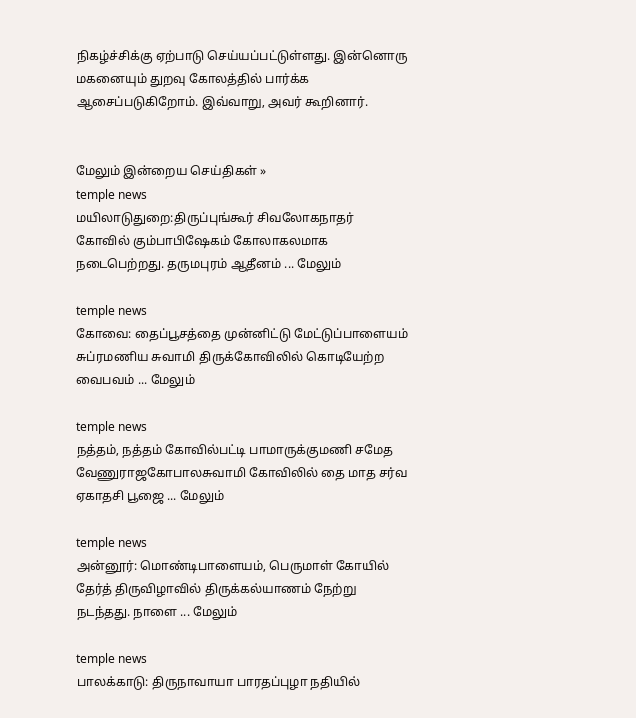நிகழ்ச்சிக்கு ஏற்பாடு செய்யப்பட்டுள்ளது. இன்னொரு மகனையும் துறவு கோலத்தில் பார்க்க ஆசைப்படுகிறோம். இவ்வாறு, அவர் கூறினார்.


மேலும் இன்றைய செய்திகள் »
temple news
மயிலாடுதுறை:திருப்புங்கூர் சிவலோகநாதர் கோவில் கும்பாபிஷேகம் கோலாகலமாக நடைபெற்றது. தருமபுரம் ஆதீனம் ... மேலும்

temple news
கோவை: தைப்பூசத்தை முன்னிட்டு மேட்டுப்பாளையம் சுப்ரமணிய சுவாமி திருக்கோவிலில் கொடியேற்ற வைபவம் ... மேலும்

temple news
நத்தம், நத்தம் கோவில்பட்டி பாமாருக்குமணி சமேத வேணுராஜகோபாலசுவாமி கோவிலில் தை மாத சர்வ ஏகாதசி பூஜை ... மேலும்

temple news
அன்னூர்: மொண்டிபாளையம், பெருமாள் கோயில் தேர்த் திருவிழாவில் திருக்கல்யாணம் நேற்று நடந்தது. நாளை ... மேலும்

temple news
பாலக்காடு: திருநாவாயா பாரதப்புழா நதியில்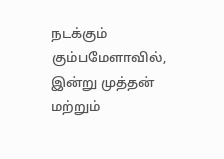நடக்கும் கும்பமேளாவில், இன்று முத்தன் மற்றும்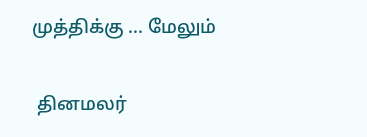முத்திக்கு ... மேலும்


 தினமலர்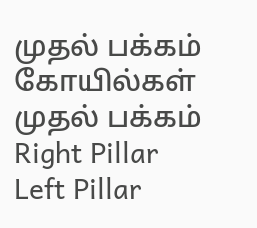முதல் பக்கம்   கோயில்கள் முதல் பக்கம்
Right Pillar
Left Pillar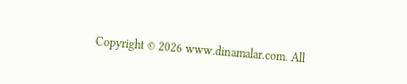Copyright © 2026 www.dinamalar.com. All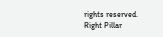rights reserved.
Right Pillar